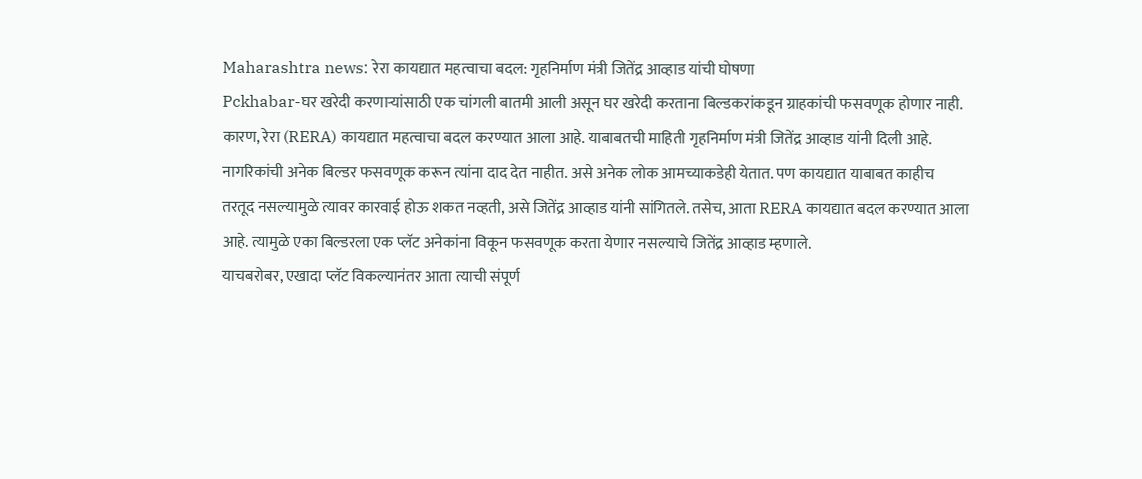Maharashtra news: रेरा कायद्यात महत्वाचा बदल: गृहनिर्माण मंत्री जितेंद्र आव्हाड यांची घोषणा
Pckhabar-घर खरेदी करणाऱ्यांसाठी एक चांगली बातमी आली असून घर खरेदी करताना बिल्डकरांकडून ग्राहकांची फसवणूक होणार नाही. कारण, रेरा (RERA) कायद्यात महत्वाचा बदल करण्यात आला आहे. याबाबतची माहिती गृहनिर्माण मंत्री जितेंद्र आव्हाड यांनी दिली आहे.
नागरिकांची अनेक बिल्डर फसवणूक करून त्यांना दाद देत नाहीत. असे अनेक लोक आमच्याकडेही येतात. पण कायद्यात याबाबत काहीच तरतूद नसल्यामुळे त्यावर कारवाई होऊ शकत नव्हती, असे जितेंद्र आव्हाड यांनी सांगितले. तसेच, आता RERA कायद्यात बदल करण्यात आला आहे. त्यामुळे एका बिल्डरला एक प्लॅट अनेकांना विकून फसवणूक करता येणार नसल्याचे जितेंद्र आव्हाड म्हणाले.
याचबरोबर, एखादा प्लॅट विकल्यानंतर आता त्याची संपूर्ण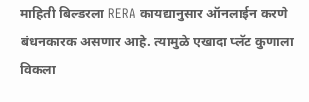माहिती बिल्डरला RERA कायद्यानुसार ऑनलाईन करणे बंधनकारक असणार आहे. त्यामुळे एखादा प्लॅट कुणाला विकला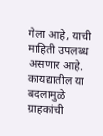गेला आहे, याची माहिती उपलब्ध असणार आहे. कायद्यातील या बदलामुळे ग्राहकांची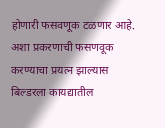होणारी फसवणूक टळणार आहे. अशा प्रकरणाची फसणवूक करण्याचा प्रयत्न झाल्यास बिल्डरला कायद्यातील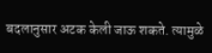बदलानुसार अटक केली जाऊ शकते. त्यामुळे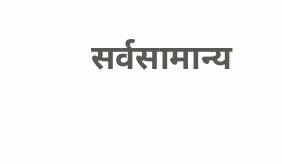सर्वसामान्य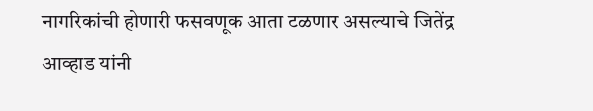नागरिकांची होणारी फसवणूक आता टळणार असल्याचे जितेंद्र आव्हाड यांनी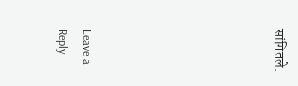सांगितले.







Leave a Reply